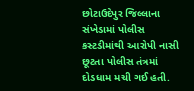છોટાઉદેપુર જિલ્લાના સંખેડામાં પોલીસ કસ્ટડીમાંથી આરોપી નાસી છૂટતા પોલીસ તંત્રમાં દોડધામ મચી ગઈ હતી.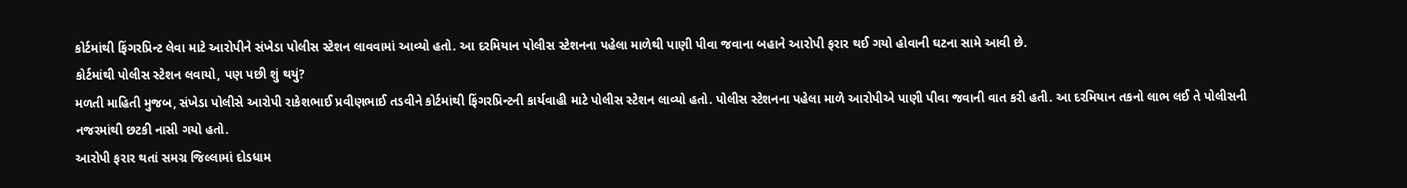કોર્ટમાંથી ફિંગરપ્રિન્ટ લેવા માટે આરોપીને સંખેડા પોલીસ સ્ટેશન લાવવામાં આવ્યો હતો. આ દરમિયાન પોલીસ સ્ટેશનના પહેલા માળેથી પાણી પીવા જવાના બહાને આરોપી ફરાર થઈ ગયો હોવાની ઘટના સામે આવી છે.
કોર્ટમાંથી પોલીસ સ્ટેશન લવાયો, પણ પછી શું થયું?
મળતી માહિતી મુજબ, સંખેડા પોલીસે આરોપી રાકેશભાઈ પ્રવીણભાઈ તડવીને કોર્ટમાંથી ફિંગરપ્રિન્ટની કાર્યવાહી માટે પોલીસ સ્ટેશન લાવ્યો હતો. પોલીસ સ્ટેશનના પહેલા માળે આરોપીએ પાણી પીવા જવાની વાત કરી હતી. આ દરમિયાન તકનો લાભ લઈ તે પોલીસની નજરમાંથી છટકી નાસી ગયો હતો.
આરોપી ફરાર થતાં સમગ્ર જિલ્લામાં દોડધામ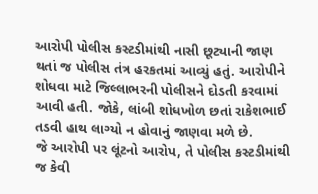આરોપી પોલીસ કસ્ટડીમાંથી નાસી છૂટ્યાની જાણ થતાં જ પોલીસ તંત્ર હરકતમાં આવ્યું હતું. આરોપીને શોધવા માટે જિલ્લાભરની પોલીસને દોડતી કરવામાં આવી હતી. જોકે, લાંબી શોધખોળ છતાં રાકેશભાઈ તડવી હાથ લાગ્યો ન હોવાનું જાણવા મળે છે.
જે આરોપી પર લૂંટનો આરોપ, તે પોલીસ કસ્ટડીમાંથી જ કેવી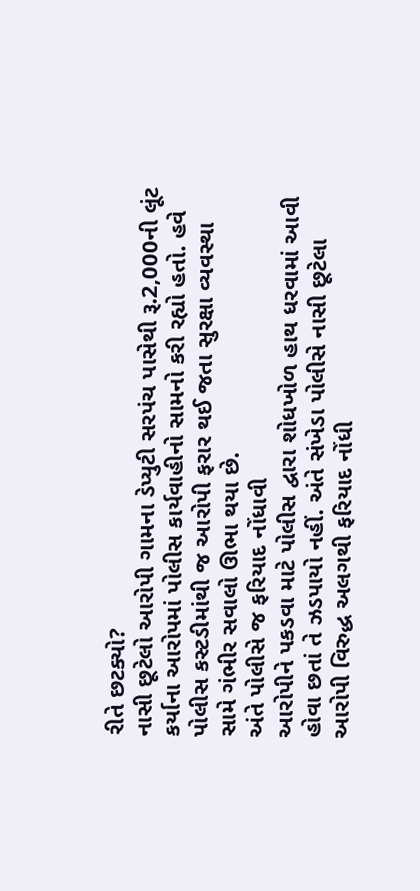રીતે છટક્યો?
નાસી છૂટેલો આરોપી ગામના ડેપ્યુટી સરપંચ પાસેથી રૂ.2,000ની લૂંટ કર્યાના આરોપમાં પોલીસ કાર્યવાહીનો સામનો કરી રહ્યો હતો. હવે પોલીસ કસ્ટડીમાંથી જ આરોપી ફરાર થઈ જતા સુરક્ષા વ્યવસ્થા સામે ગંભીર સવાલો ઊભા થયા છે.
અંતે પોલીસે જ ફરિયાદ નોંધાવી
આરોપીને પકડવા માટે પોલીસ દ્વારા શોધખોળ હાથ ધરવામાં આવી હોવા છતાં તે ઝડપાયો નહીં. અંતે સંખેડા પોલીસે નાસી છૂટેલા આરોપી વિરુદ્ધ અલગથી ફરિયાદ નોંધી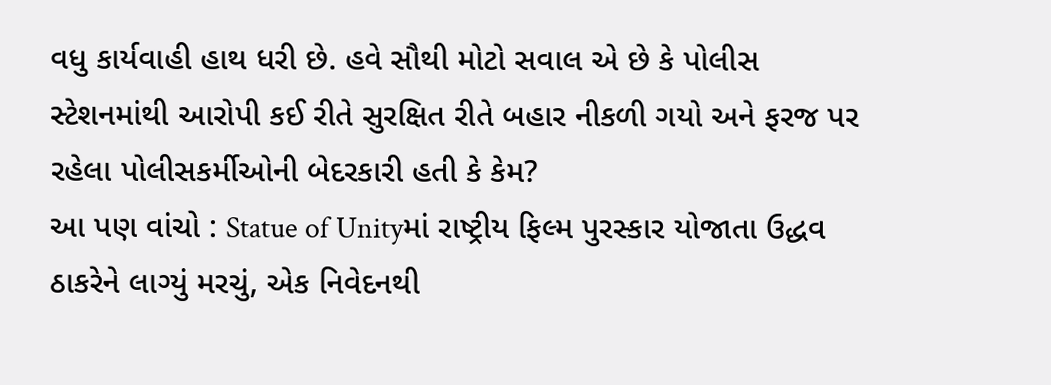વધુ કાર્યવાહી હાથ ધરી છે. હવે સૌથી મોટો સવાલ એ છે કે પોલીસ સ્ટેશનમાંથી આરોપી કઈ રીતે સુરક્ષિત રીતે બહાર નીકળી ગયો અને ફરજ પર રહેલા પોલીસકર્મીઓની બેદરકારી હતી કે કેમ?
આ પણ વાંચો : Statue of Unityમાં રાષ્ટ્રીય ફિલ્મ પુરસ્કાર યોજાતા ઉદ્ધવ ઠાકરેને લાગ્યું મરચું, એક નિવેદનથી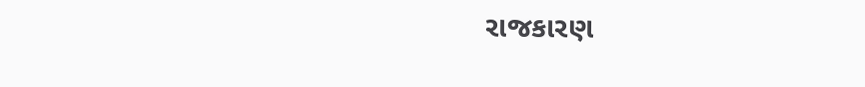રાજકારણ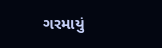ગરમાયું